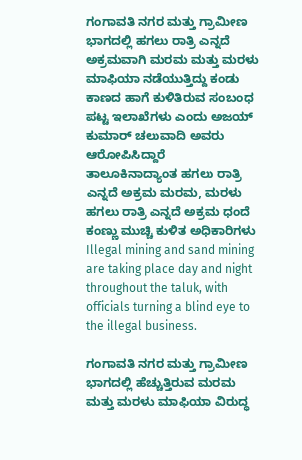ಗಂಗಾವತಿ ನಗರ ಮತ್ತು ಗ್ರಾಮೀಣ ಭಾಗದಲ್ಲಿ ಹಗಲು ರಾತ್ರಿ ಎನ್ನದೆ ಅಕ್ರಮವಾಗಿ ಮರಮ ಮತ್ತು ಮರಳು ಮಾಫಿಯಾ ನಡೆಯುತ್ತಿದ್ದು ಕಂಡು ಕಾಣದ ಹಾಗೆ ಕುಳಿತಿರುವ ಸಂಬಂಧ ಪಟ್ಟ ಇಲಾಖೆಗಳು ಎಂದು ಅಜಯ್ ಕುಮಾರ್ ಚಲುವಾದಿ ಅವರು ಆರೋಪಿಸಿದ್ದಾರೆ
ತಾಲೂಕಿನಾದ್ಯಾಂತ ಹಗಲು ರಾತ್ರಿ ಎನ್ನದೆ ಅಕ್ರಮ ಮರಮ, ಮರಳು ಹಗಲು ರಾತ್ರಿ ಎನ್ನದೆ ಅಕ್ರಮ ಧಂದೆ ಕಂಣ್ಣು ಮುಚ್ಚಿ ಕುಳಿತ ಅಧಿಕಾರಿಗಳು
Illegal mining and sand mining are taking place day and night throughout the taluk, with officials turning a blind eye to the illegal business.

ಗಂಗಾವತಿ ನಗರ ಮತ್ತು ಗ್ರಾಮೀಣ ಭಾಗದಲ್ಲಿ ಹೆಚ್ಚುತ್ತಿರುವ ಮರಮ ಮತ್ತು ಮರಳು ಮಾಫಿಯಾ ವಿರುದ್ಧ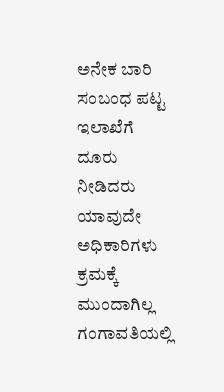ಅನೇಕ ಬಾರಿ ಸಂಬಂಧ ಪಟ್ಟ ಇಲಾಖೆಗೆ ದೂರು ನೀಡಿದರು ಯಾವುದೇ ಅಧಿಕಾರಿಗಳು ಕ್ರಮಕ್ಕೆ ಮುಂದಾಗಿಲ್ಲ ಗಂಗಾವತಿಯಲ್ಲಿ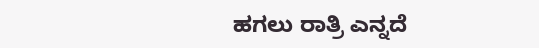ಹಗಲು ರಾತ್ರಿ ಎನ್ನದೆ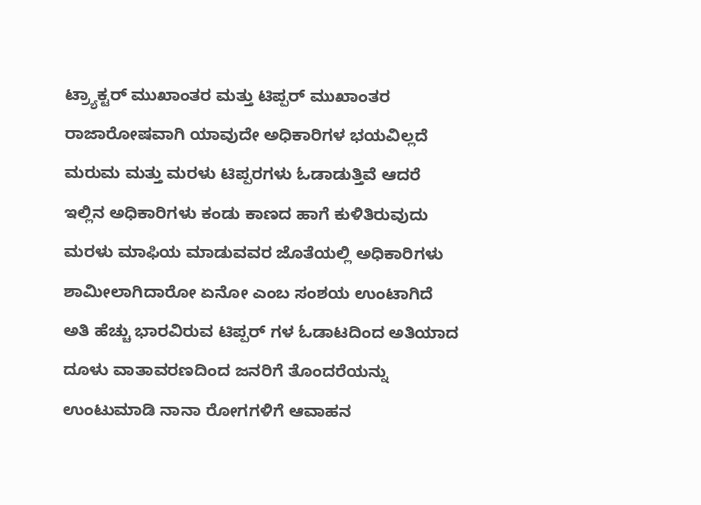ಟ್ರ್ಯಾಕ್ಟರ್ ಮುಖಾಂತರ ಮತ್ತು ಟಿಪ್ಪರ್ ಮುಖಾಂತರ ರಾಜಾರೋಷವಾಗಿ ಯಾವುದೇ ಅಧಿಕಾರಿಗಳ ಭಯವಿಲ್ಲದೆ ಮರುಮ ಮತ್ತು ಮರಳು ಟಿಪ್ಪರಗಳು ಓಡಾಡುತ್ತಿವೆ ಆದರೆ ಇಲ್ಲಿನ ಅಧಿಕಾರಿಗಳು ಕಂಡು ಕಾಣದ ಹಾಗೆ ಕುಳಿತಿರುವುದು ಮರಳು ಮಾಫಿಯ ಮಾಡುವವರ ಜೊತೆಯಲ್ಲಿ ಅಧಿಕಾರಿಗಳು ಶಾಮೀಲಾಗಿದಾರೋ ಏನೋ ಎಂಬ ಸಂಶಯ ಉಂಟಾಗಿದೆ ಅತಿ ಹೆಚ್ಚು ಭಾರವಿರುವ ಟಿಪ್ಪರ್ ಗಳ ಓಡಾಟದಿಂದ ಅತಿಯಾದ ದೂಳು ವಾತಾವರಣದಿಂದ ಜನರಿಗೆ ತೊಂದರೆಯನ್ನು ಉಂಟುಮಾಡಿ ನಾನಾ ರೋಗಗಳಿಗೆ ಆವಾಹನ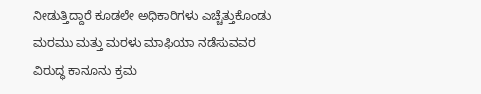ನೀಡುತ್ತಿದ್ದಾರೆ ಕೂಡಲೇ ಅಧಿಕಾರಿಗಳು ಎಚ್ಚೆತ್ತುಕೊಂಡು ಮರಮು ಮತ್ತು ಮರಳು ಮಾಫಿಯಾ ನಡೆಸುವವರ ವಿರುದ್ಧ ಕಾನೂನು ಕ್ರಮ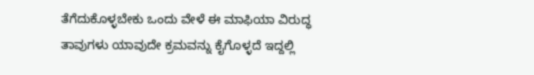ತೆಗೆದುಕೊಳ್ಳಬೇಕು ಒಂದು ವೇಳೆ ಈ ಮಾಫಿಯಾ ವಿರುದ್ಧ ತಾವುಗಳು ಯಾವುದೇ ಕ್ರಮವನ್ನು ಕೈಗೊಳ್ಳದೆ ಇದ್ದಲ್ಲಿ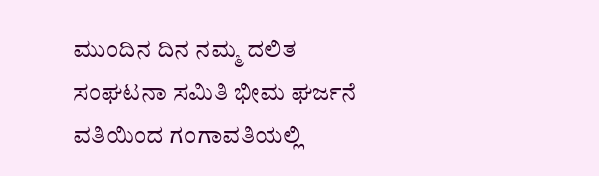ಮುಂದಿನ ದಿನ ನಮ್ಮ ದಲಿತ ಸಂಘಟನಾ ಸಮಿತಿ ಭೀಮ ಘರ್ಜನೆ ವತಿಯಿಂದ ಗಂಗಾವತಿಯಲ್ಲಿ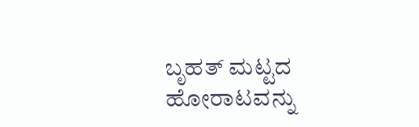ಬೃಹತ್ ಮಟ್ಟದ ಹೋರಾಟವನ್ನು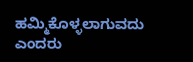ಹಮ್ಮಿಕೊಳ್ಳಲಾಗುವದು ಎಂದರು